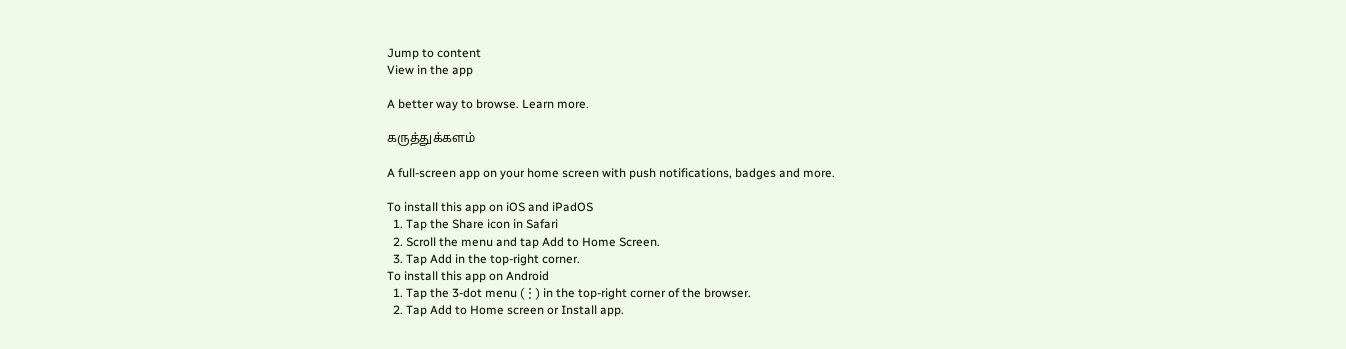Jump to content
View in the app

A better way to browse. Learn more.

கருத்துக்களம்

A full-screen app on your home screen with push notifications, badges and more.

To install this app on iOS and iPadOS
  1. Tap the Share icon in Safari
  2. Scroll the menu and tap Add to Home Screen.
  3. Tap Add in the top-right corner.
To install this app on Android
  1. Tap the 3-dot menu (⋮) in the top-right corner of the browser.
  2. Tap Add to Home screen or Install app.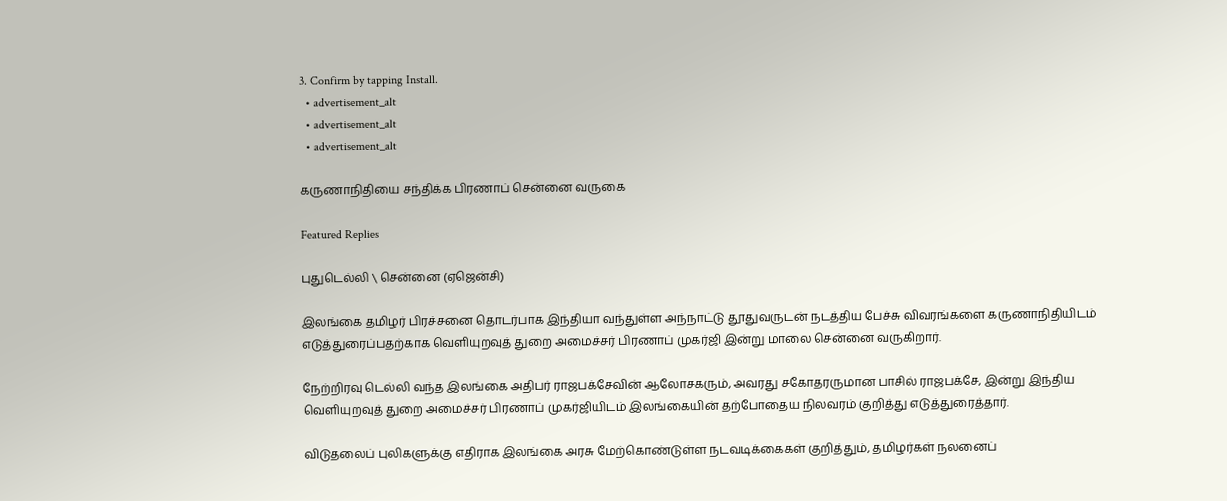3. Confirm by tapping Install.
  • advertisement_alt
  • advertisement_alt
  • advertisement_alt

கருணாநிதியை சந்திக்க பிரணாப் சென்னை வருகை

Featured Replies

புதுடெல்லி \ சென்னை (ஏஜென்சி)

இலங்கை தமிழர் பிரச்சனை தொடர்பாக இந்தியா வந்துள்ள அந்நாட்டு தூதுவருடன் நடத்திய பேச்சு விவரங்களை கருணாநிதியிடம் எடுத்துரைப்பதற்காக வெளியுறவுத் துறை அமைச்சர் பிரணாப் முகர்ஜி இன்று மாலை சென்னை வருகிறார்.

நேற்றிரவு டெல்லி வந்த இலங்கை அதிபர் ராஜபக்சேவின் ஆலோசகரும், அவரது சகோதரருமான பாசில் ராஜபக்சே, இன்று இந்திய வெளியுறவுத் துறை அமைச்சர் பிரணாப் முகர்ஜியிடம் இலங்கையின் தற்போதைய நிலவரம் குறித்து எடுத்துரைத்தார்.

விடுதலைப் புலிகளுக்கு எதிராக இலங்கை அரசு மேற்கொண்டுள்ள நடவடிக்கைகள் குறித்தும், தமிழர்கள் நலனைப்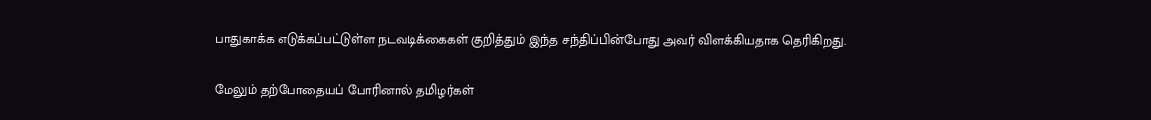பாதுகாக்க எடுக்கப்பட்டுள்ள நடவடிக்கைகள் குறித்தும் இந்த சந்திப்பின்போது அவர் விளக்கியதாக தெரிகிறது.

மேலும் தற்போதையப் போரினால் தமிழர்கள்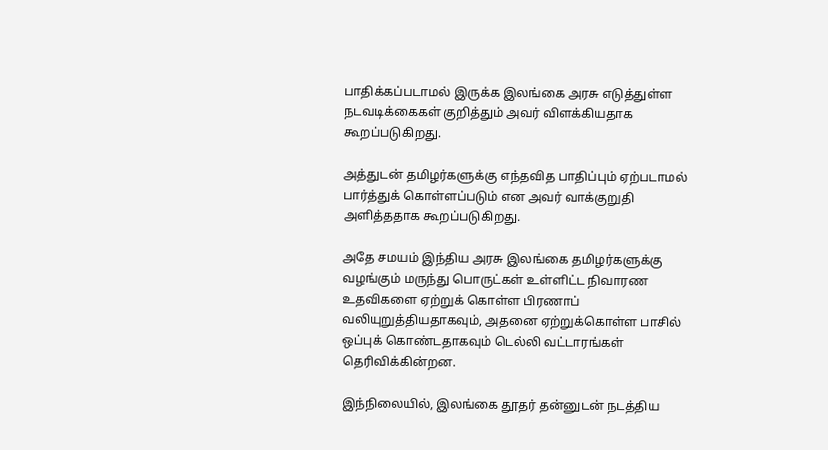பாதிக்கப்படாமல் இருக்க இலங்கை அரசு எடுத்துள்ள நடவடிக்கைகள் குறித்தும் அவர் விளக்கியதாக கூறப்படுகிறது.

அத்துடன் தமிழர்களுக்கு எந்தவித பாதிப்பும் ஏற்படாமல் பார்த்துக் கொள்ளப்படும் என அவர் வாக்குறுதி அளித்ததாக கூறப்படுகிறது.

அதே சமயம் இந்திய அரசு இலங்கை தமிழர்களுக்கு வழங்கும் மருந்து பொருட்கள் உள்ளிட்ட நிவாரண உதவிகளை ஏற்றுக் கொள்ள பிரணாப் வலியுறுத்தியதாகவும், அதனை ஏற்றுக்கொள்ள பாசில் ஒப்புக் கொண்டதாகவும் டெல்லி வட்டாரங்கள் தெரிவிக்கின்றன.

இந்நிலையில், இலங்கை தூதர் தன்னுடன் நடத்திய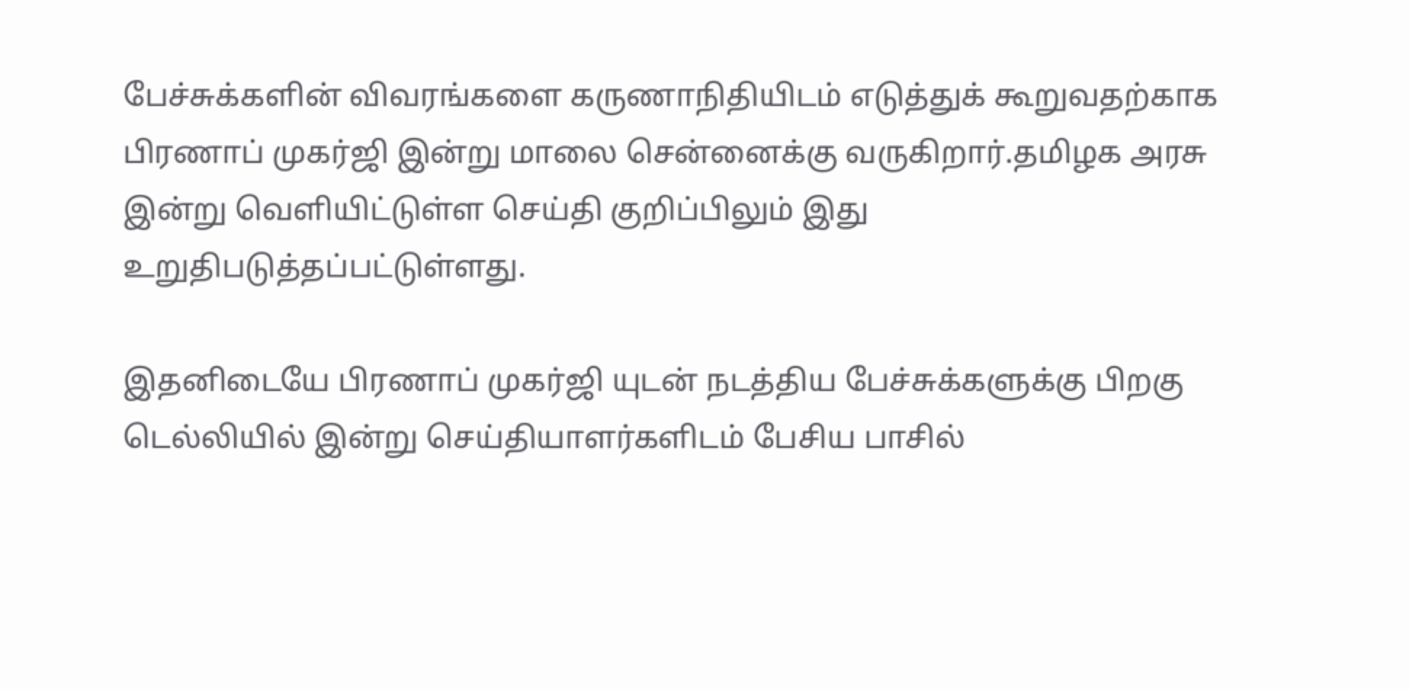பேச்சுக்களின் விவரங்களை கருணாநிதியிடம் எடுத்துக் கூறுவதற்காக பிரணாப் முகர்ஜி இன்று மாலை சென்னைக்கு வருகிறார்.தமிழக அரசு இன்று வெளியிட்டுள்ள செய்தி குறிப்பிலும் இது உறுதிபடுத்தப்பட்டுள்ளது.

இதனிடையே பிரணாப் முகர்ஜி யுடன் நடத்திய பேச்சுக்களுக்கு பிறகு டெல்லியில் இன்று செய்தியாளர்களிடம் பேசிய பாசில்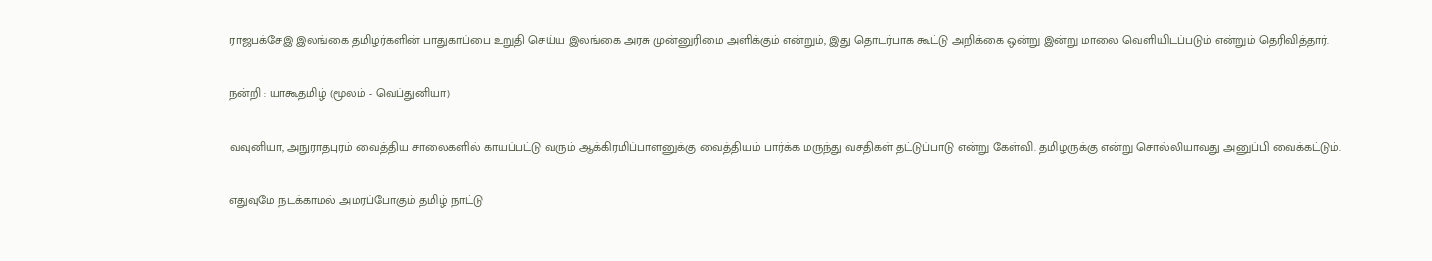ராஜபக்சேஇ இலங்கை தமிழர்களின் பாதுகாப்பை உறுதி செய்ய இலங்கை அரசு முன்னுரிமை அளிக்கும் என்றும், இது தொடர்பாக கூட்டு அறிக்கை ஒன்று இன்று மாலை வெளியிடப்படும் என்றும் தெரிவித்தார்.

நன்றி : யாகூதமிழ் (மூலம் - வெப்துனியா)

வவுனியா, அநுராதபுரம் வைத்திய சாலைகளில் காயப்பட்டு வரும் ஆக்கிரமிப்பாளனுக்கு வைத்தியம் பார்க்க மருந்து வசதிகள் தட்டுப்பாடு என்று கேள்வி. தமிழருக்கு என்று சொல்லியாவது அனுப்பி வைக்கட்டும்.

எதுவுமே நடக்காமல் அமரப்போகும் தமிழ் நாட்டு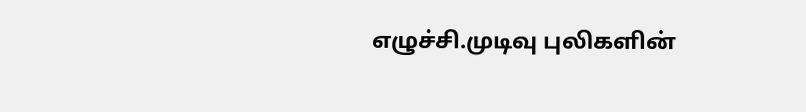எழுச்சி.முடிவு புலிகளின்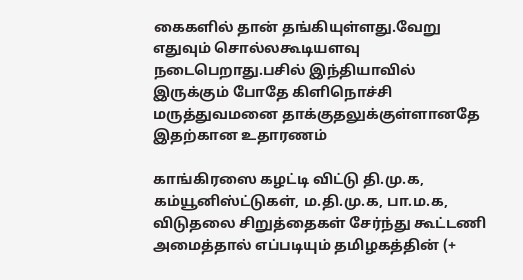கைகளில் தான் தங்கியுள்ளது.வேறு எதுவும் சொல்லகூடியளவு நடைபெறாது.பசில் இந்தியாவில் இருக்கும் போதே கிளிநொச்சி மருத்துவமனை தாக்குதலுக்குள்ளானதே இதற்கான உதாரணம்

காங்கிரஸை கழட்டி விட்டு தி.மு.க, கம்யூனிஸ்ட்டுகள், ம.தி.மு.க, பா.ம.க, விடுதலை சிறுத்தைகள் சேர்ந்து கூட்டணி அமைத்தால் எப்படியும் தமிழகத்தின் (+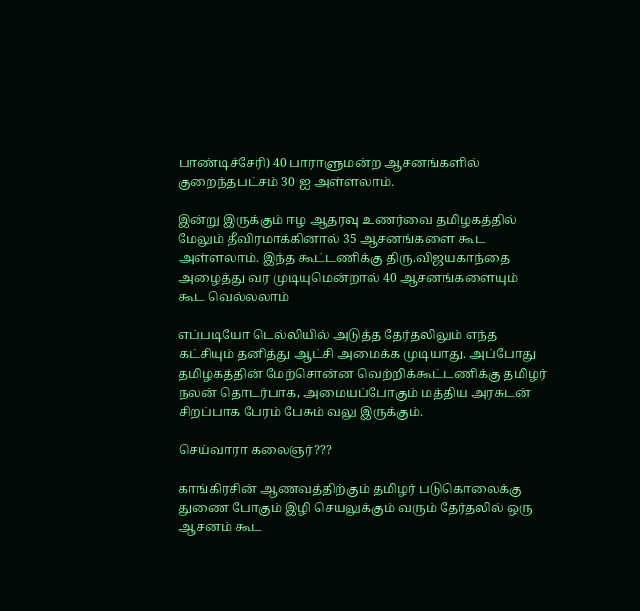பாண்டிச்சேரி) 40 பாராளுமன்ற ஆசனங்களில் குறைந்தபட்சம் 30 ஐ அள்ளலாம்.

இன்று இருக்கும் ஈழ ஆதரவு உணர்வை தமிழகத்தில் மேலும் தீவிரமாக்கினால் 35 ஆசனங்களை கூட அள்ளலாம். இந்த கூட்டணிக்கு திரு.விஜயகாந்தை அழைத்து வர முடியுமென்றால் 40 ஆசனங்களையும் கூட வெல்லலாம்

எப்படியோ டெல்லியில் அடுத்த தேர்தலிலும் எந்த கட்சியும் தனித்து ஆட்சி அமைக்க முடியாது. அப்போது தமிழகத்தின் மேற்சொன்ன வெற்றிக்கூட்டணிக்கு தமிழர் நலன் தொடர்பாக, அமையப்போகும் மத்திய அரசுடன் சிறப்பாக பேரம் பேசும் வலு இருக்கும்.

செய்வாரா கலைஞர்???

காங்கிரசின் ஆணவத்திற்கும் தமிழர் படுகொலைக்கு துணை போகும் இழி செயலுக்கும் வரும் தேர்தலில் ஒரு ஆசனம் கூட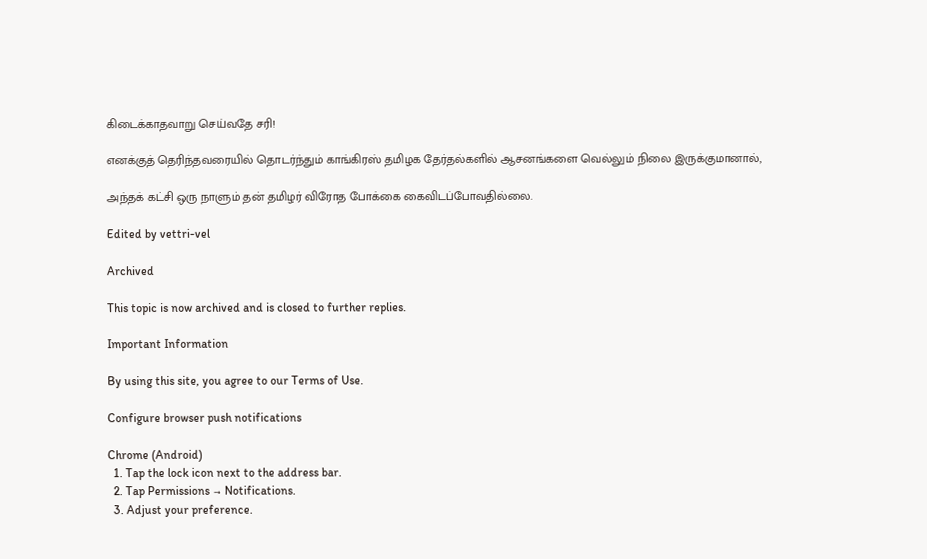கிடைக்காதவாறு செய்வதே சரி!

எனக்குத் தெரிந்தவரையில் தொடர்ந்தும் காங்கிரஸ் தமிழக தேர்தல்களில் ஆசனங்களை வெல்லும் நிலை இருக்குமானால்,

அந்தக் கட்சி ஒரு நாளும் தன் தமிழர் விரோத போக்கை கைவிடப்போவதில்லை.

Edited by vettri-vel

Archived

This topic is now archived and is closed to further replies.

Important Information

By using this site, you agree to our Terms of Use.

Configure browser push notifications

Chrome (Android)
  1. Tap the lock icon next to the address bar.
  2. Tap Permissions → Notifications.
  3. Adjust your preference.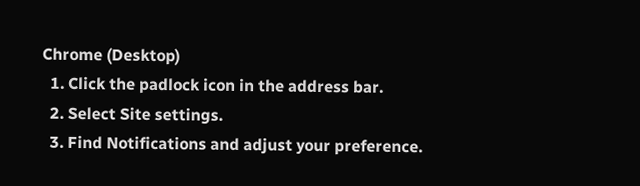Chrome (Desktop)
  1. Click the padlock icon in the address bar.
  2. Select Site settings.
  3. Find Notifications and adjust your preference.